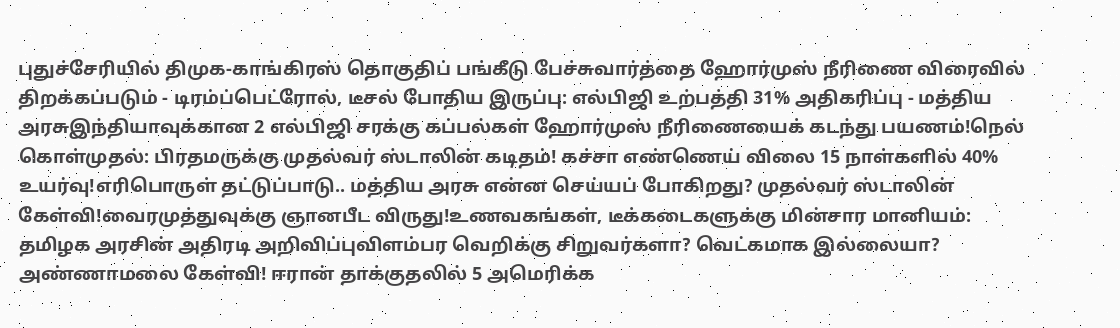புதுச்சேரியில் திமுக-காங்கிரஸ் தொகுதிப் பங்கீடு பேச்சுவார்த்தை ஹோர்முஸ் நீரிணை விரைவில் திறக்கப்படும் - டிரம்ப்பெட்ரோல், டீசல் போதிய இருப்பு: எல்பிஜி உற்பத்தி 31% அதிகரிப்பு - மத்திய அரசுஇந்தியாவுக்கான 2 எல்பிஜி சரக்கு கப்பல்கள் ஹோர்முஸ் நீரிணையைக் கடந்து பயணம்!நெல் கொள்முதல்: பிரதமருக்கு முதல்வர் ஸ்டாலின் கடிதம்! கச்சா எண்ணெய் விலை 15 நாள்களில் 40% உயர்வு!எரிபொருள் தட்டுப்பாடு.. மத்திய அரசு என்ன செய்யப் போகிறது? முதல்வர் ஸ்டாலின் கேள்வி!வைரமுத்துவுக்கு ஞானபீட விருது!உணவகங்கள், டீக்கடைகளுக்கு மின்சார மானியம்: தமிழக அரசின் அதிரடி அறிவிப்புவிளம்பர வெறிக்கு சிறுவர்களா? வெட்கமாக இல்லையா? அண்ணாமலை கேள்வி! ஈரான் தாக்குதலில் 5 அமெரிக்க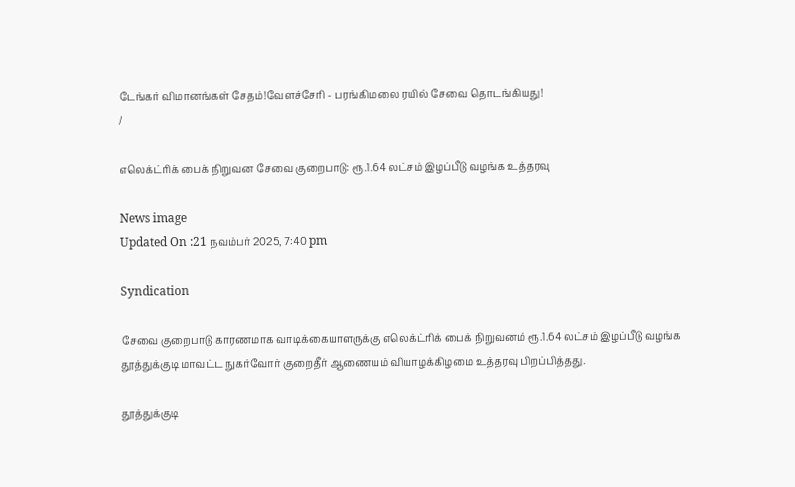டேங்கர் விமானங்கள் சேதம்!வேளச்சேரி - பரங்கிமலை ரயில் சேவை தொடங்கியது!
/

எலெக்ட்ரிக் பைக் நிறுவன சேவை குறைபாடு: ரூ.1.64 லட்சம் இழப்பீடு வழங்க உத்தரவு

News image
Updated On :21 நவம்பர் 2025, 7:40 pm

Syndication

சேவை குறைபாடு காரணமாக வாடிக்கையாளருக்கு எலெக்ட்ரிக் பைக் நிறுவனம் ரூ.1.64 லட்சம் இழப்பீடு வழங்க தூத்துக்குடி மாவட்ட நுகர்வோர் குறைதீர் ஆணையம் வியாழக்கிழமை உத்தரவு பிறப்பித்தது.

தூத்துக்குடி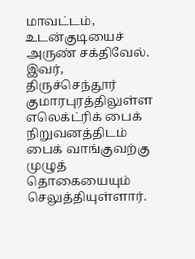மாவட்டம், உடன்குடியைச் அருண் சக்திவேல். இவர், திருச்செந்தூர் குமாரபுரத்திலுள்ள எலெக்ட்ரிக் பைக் நிறுவனத்திடம் பைக் வாங்குவற்கு முழுத் தொகையையும் செலுத்தியுள்ளார்.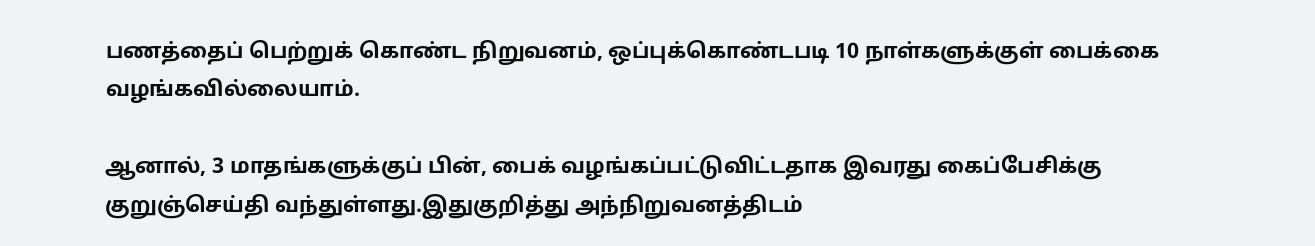பணத்தைப் பெற்றுக் கொண்ட நிறுவனம், ஒப்புக்கொண்டபடி 10 நாள்களுக்குள் பைக்கை வழங்கவில்லையாம்.

ஆனால், 3 மாதங்களுக்குப் பின், பைக் வழங்கப்பட்டுவிட்டதாக இவரது கைப்பேசிக்கு குறுஞ்செய்தி வந்துள்ளது.இதுகுறித்து அந்நிறுவனத்திடம்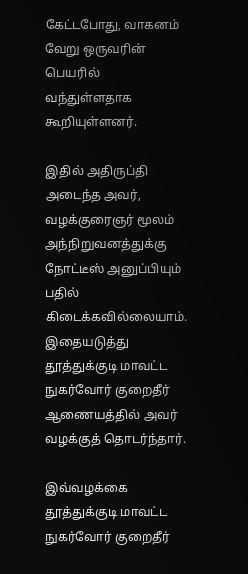கேட்டபோது, வாகனம் வேறு ஒருவரின் பெயரில் வந்துள்ளதாக கூறியுள்ளனர்.

இதில் அதிருப்தி அடைந்த அவர், வழக்குரைஞர் மூலம் அந்நிறுவனத்துக்கு நோட்டீஸ் அனுப்பியும் பதில் கிடைக்கவில்லையாம். இதையடுத்து தூத்துக்குடி மாவட்ட நுகர்வோர் குறைதீர் ஆணையத்தில் அவர் வழக்குத் தொடர்ந்தார்.

இவ்வழக்கை தூத்துக்குடி மாவட்ட நுகர்வோர் குறைதீர்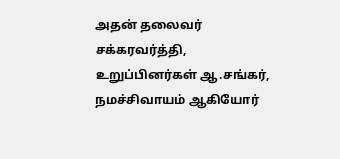அதன் தலைவர் சக்கரவர்த்தி, உறுப்பினர்கள் ஆ.சங்கர், நமச்சிவாயம் ஆகியோர்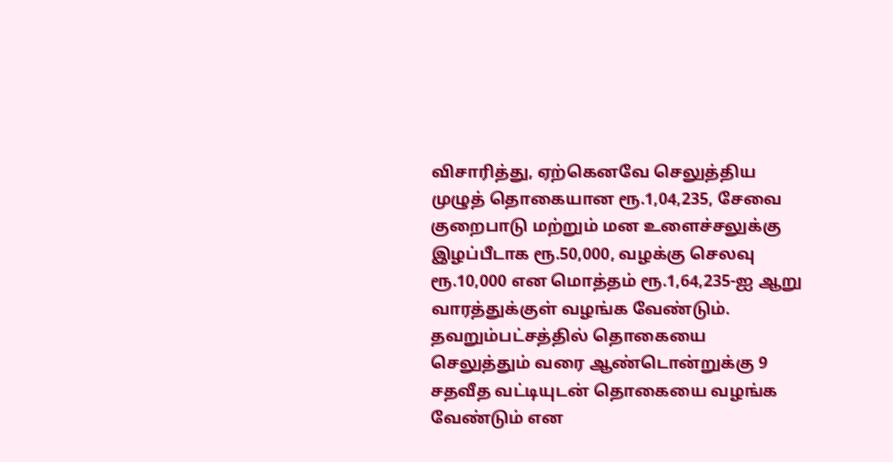விசாரித்து, ஏற்கெனவே செலுத்திய முழுத் தொகையான ரூ.1,04,235, சேவை குறைபாடு மற்றும் மன உளைச்சலுக்கு இழப்பீடாக ரூ.50,000, வழக்கு செலவு ரூ.10,000 என மொத்தம் ரூ.1,64,235-ஐ ஆறு வாரத்துக்குள் வழங்க வேண்டும். தவறும்பட்சத்தில் தொகையை செலுத்தும் வரை ஆண்டொன்றுக்கு 9 சதவீத வட்டியுடன் தொகையை வழங்க வேண்டும் என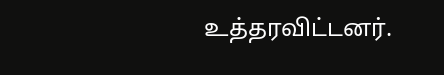உத்தரவிட்டனர்.